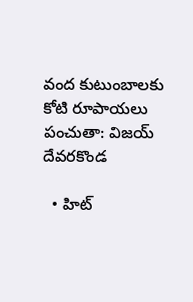వంద కుటుంబాలకు కోటి రూపాయలు పంచుతా: విజయ్ దేవరకొండ

  • హిట్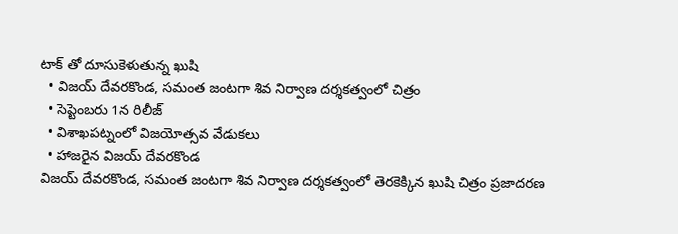టాక్ తో దూసుకెళుతున్న ఖుషి
  • విజయ్ దేవరకొండ, సమంత జంటగా శివ నిర్వాణ దర్శకత్వంలో చిత్రం
  • సెప్టెంబరు 1న రిలీజ్
  • విశాఖపట్నంలో విజయోత్సవ వేడుకలు
  • హాజరైన విజయ్ దేవరకొండ
విజయ్ దేవరకొండ, సమంత జంటగా శివ నిర్వాణ దర్శకత్వంలో తెరకెక్కిన ఖుషి చిత్రం ప్రజాదరణ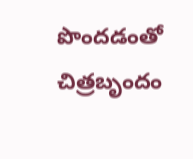పొందడంతో చిత్రబృందం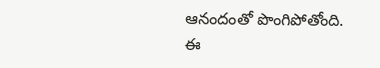ఆనందంతో పొంగిపోతోంది. ఈ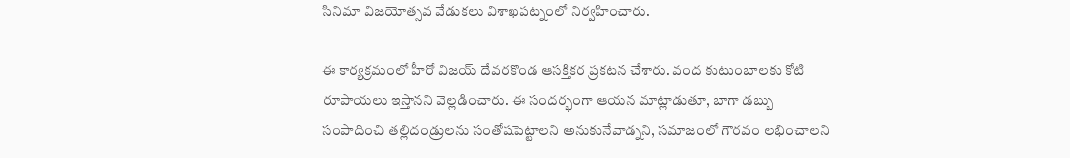సినిమా విజయోత్సవ వేడుకలు విశాఖపట్నంలో నిర్వహించారు.

ఈ కార్యక్రమంలో హీరో విజయ్ దేవరకొండ ఆసక్తికర ప్రకటన చేశారు. వంద కుటుంబాలకు కోటి రూపాయలు ఇస్తానని వెల్లడించారు. ఈ సందర్భంగా ఆయన మాట్లాడుతూ, బాగా డబ్బు సంపాదించి తల్లిదండ్రులను సంతోషపెట్టాలని అనుకునేవాడ్నని, సమాజంలో గౌరవం లభించాలని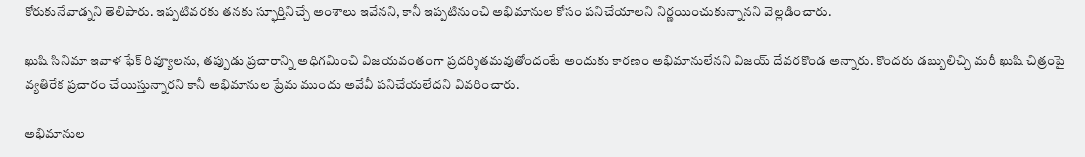కోరుకునేవాడ్నని తెలిపారు. ఇప్పటివరకు తనకు స్ఫూర్తినిచ్చే అంశాలు ఇవేనని, కానీ ఇప్పటినుంచి అభిమానుల కోసం పనిచేయాలని నిర్ణయించుకున్నానని వెల్లడించారు.

ఖుషి సినిమా ఇవాళ ఫేక్ రివ్యూలను, తప్పుడు ప్రచారాన్ని అధిగమించి విజయవంతంగా ప్రదర్శితమవుతోందంటే అందుకు కారణం అభిమానులేనని విజయ్ దేవరకొండ అన్నారు. కొందరు డబ్బులిచ్చి మరీ ఖుషి చిత్రంపై వ్యతిరేక ప్రచారం చేయిస్తున్నారని కానీ అభిమానుల ప్రేమ ముందు అవేవీ పనిచేయలేదని వివరించారు.

అభిమానుల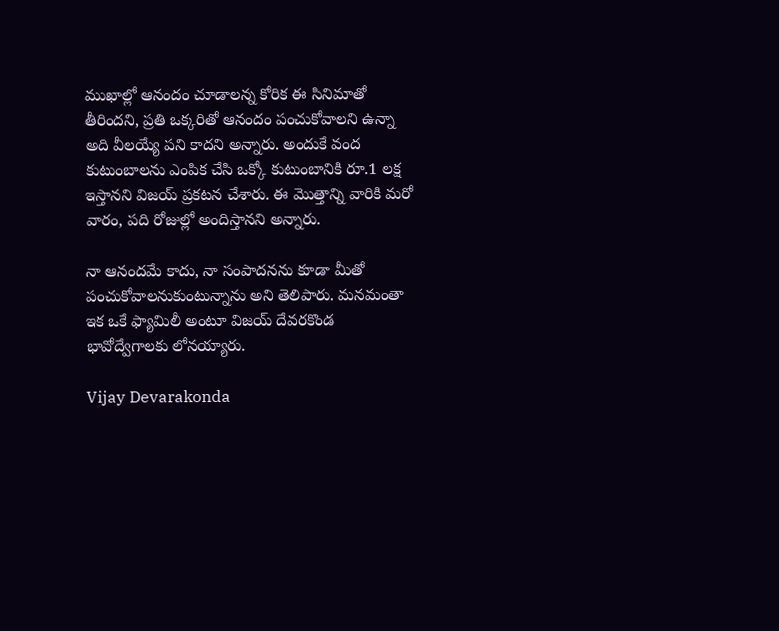ముఖాల్లో ఆనందం చూడాలన్న కోరిక ఈ సినిమాతో తీరిందని, ప్రతి ఒక్కరితో ఆనందం పంచుకోవాలని ఉన్నా అది వీలయ్యే పని కాదని అన్నారు. అందుకే వంద కుటుంబాలను ఎంపిక చేసి ఒక్కో కుటుంబానికి రూ.1 లక్ష ఇస్తానని విజయ్ ప్రకటన చేశారు. ఈ మొత్తాన్ని వారికి మరో వారం, పది రోజుల్లో అందిస్తానని అన్నారు.

నా ఆనందమే కాదు, నా సంపాదనను కూడా మీతో పంచుకోవాలనుకుంటున్నాను అని తెలిపారు. మనమంతా ఇక ఒకే ఫ్యామిలీ అంటూ విజయ్ దేవరకొండ భావోద్వేగాలకు లోనయ్యారు.

Vijay Devarakonda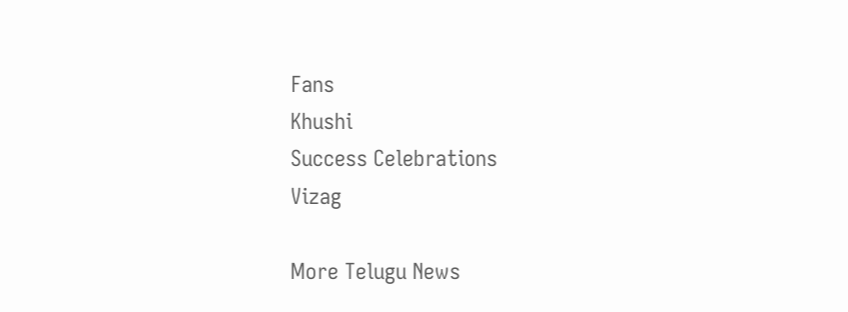Fans
Khushi
Success Celebrations
Vizag

More Telugu News